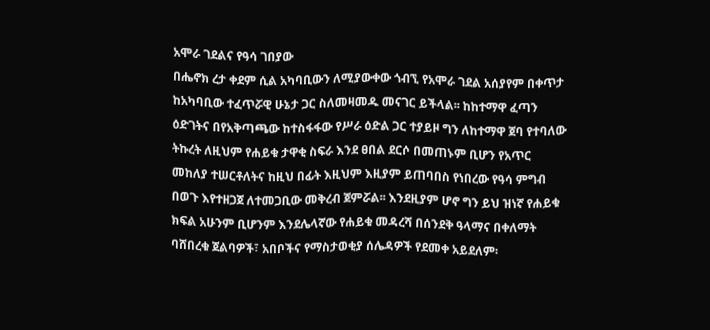አሞራ ገደልና የዓሳ ገበያው
በሔኖክ ረታ ቀደም ሲል አካባቢውን ለሚያውቀው ጎብኚ የአሞራ ገደል አሰያየም በቀጥታ ከአካባቢው ተፈጥሯዊ ሁኔታ ጋር ስለመዛመዱ መናገር ይችላል፡፡ ከከተማዋ ፈጣን ዕድገትና በየአቅጣጫው ከተስፋፋው የሥራ ዕድል ጋር ተያይዞ ግን ለከተማዋ ጀባ የተባለው ትኩረት ለዚህም የሐይቁ ታዋቂ ስፍራ እንደ ፀበል ደርሶ በመጠኑም ቢሆን የአጥር መከለያ ተሠርቶለትና ከዚህ በፊት እዚህም እዚያም ይጠባበስ የነበረው የዓሳ ምግብ በወጉ እየተዘጋጀ ለተመጋቢው መቅረብ ጀምሯል፡፡ እንደዚያም ሆኖ ግን ይህ ዝነኛ የሐይቁ ክፍል አሁንም ቢሆንም እንደሌላኛው የሐይቁ መዳረሻ በሰንደቅ ዓላማና በቀለማት ባሸበረቁ ጀልባዎች፣ አበቦችና የማስታወቂያ ሰሌዳዎች የደመቀ አይደለም፡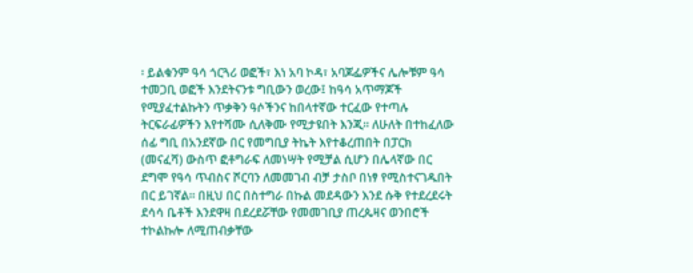፡ ይልቁንም ዓሳ ጎርጓሪ ወፎች፣ እነ አባ ኮዳ፣ አባጆፌዎችና ሌሎቹም ዓሳ ተመጋቢ ወፎች እንደትናንቱ ግቢውን ወረው፤ ከዓሳ አጥማጆች የሚያፈተልኩትን ጥቃቅን ዓሶችንና ከበላተኛው ተርፈው የተጣሉ ትርፍራፊዎችን እየተሻሙ ሲለቅሙ የሚታዩበት እንጂ፡፡ ለሁለት በተከፈለው ሰፊ ግቢ በአንደኛው በር የመግቢያ ትኬት እየተቆረጠበት በፓርክ (መናፈሻ) ውስጥ ፎቶግራፍ ለመነሣት የሚቻል ሲሆን በሌላኛው በር ደግሞ የዓሳ ጥብስና ሾርባን ለመመገብ ብቻ ታስቦ በነፃ የሚስተናገዱበት በር ይገኛል፡፡ በዚህ በር በስተግራ በኩል መደዳውን እንደ ሱቅ የተደረደሩት ደሳሳ ቤቶች እንደዋዛ በደረደሯቸው የመመገቢያ ጠረጴዛና ወንበሮች ተኮልኩሎ ለሚጠብቃቸው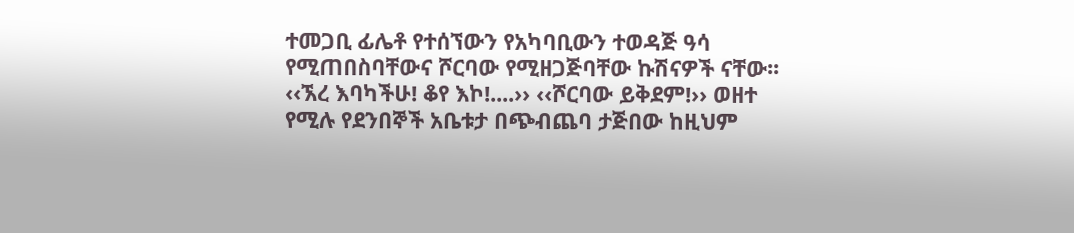ተመጋቢ ፊሌቶ የተሰኘውን የአካባቢውን ተወዳጅ ዓሳ የሚጠበስባቸውና ሾርባው የሚዘጋጅባቸው ኩሽናዎች ናቸው፡፡ ‹‹ኧረ እባካችሁ! ቆየ እኮ!....›› ‹‹ሾርባው ይቅደም!›› ወዘተ የሚሉ የደንበኞች አቤቱታ በጭብጨባ ታጅበው ከዚህም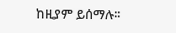ከዚያም ይሰማሉ፡፡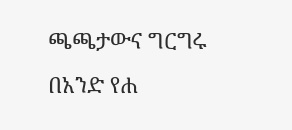ጫጫታውና ግርግሩ በአንድ የሐ